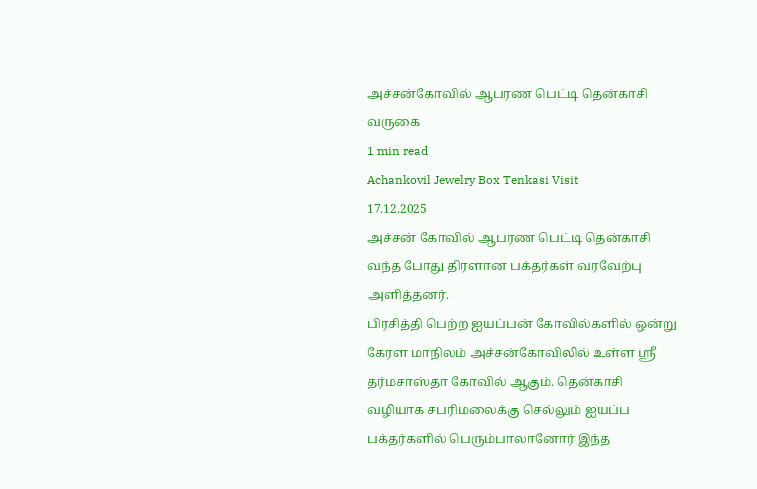அச்சன்கோவில் ஆபரண பெட்டி தென்காசி வருகை
1 min read
Achankovil Jewelry Box Tenkasi Visit
17.12.2025
அச்சன் கோவில் ஆபரண பெட்டி தென்காசி வந்த போது திரளான பக்தர்கள் வரவேற்பு அளித்தனர்.
பிரசித்தி பெற்ற ஐயப்பன் கோவில்களில் ஒன்று கேரள மாநிலம் அச்சன்கோவிலில் உள்ள ஸ்ரீ தர்மசாஸ்தா கோவில் ஆகும். தென்காசி வழியாக சபரிமலைக்கு செல்லும் ஐயப்ப பக்தர்களில் பெரும்பாலானோர் இந்த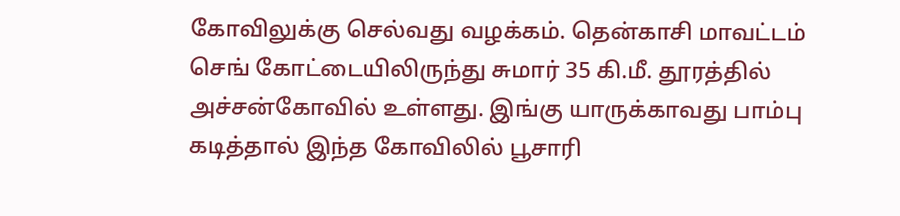கோவிலுக்கு செல்வது வழக்கம். தென்காசி மாவட்டம் செங் கோட்டையிலிருந்து சுமார் 35 கி.மீ. தூரத்தில் அச்சன்கோவில் உள்ளது. இங்கு யாருக்காவது பாம்பு கடித்தால் இந்த கோவிலில் பூசாரி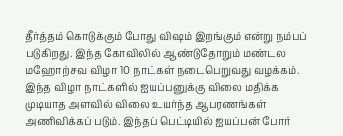தீர்த்தம் கொடுக்கும் போது விஷம் இறங்கும் என்று நம்பப் படுகிறது. இந்த கோவிலில் ஆண்டுதோறும் மண்டல மஹோற்சவ விழா 10 நாட்கள் நடைபெறுவது வழக்கம். இந்த விழா நாட்களில் ஐயப்பனுக்கு விலை மதிக்க முடியாத அளவில் விலை உயர்ந்த ஆபரணங்கள் அணிவிக்கப் படும். இந்தப் பெட்டியில் ஐயப்பன் போர்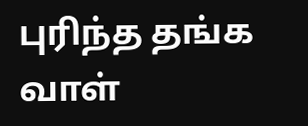புரிந்த தங்க வாள்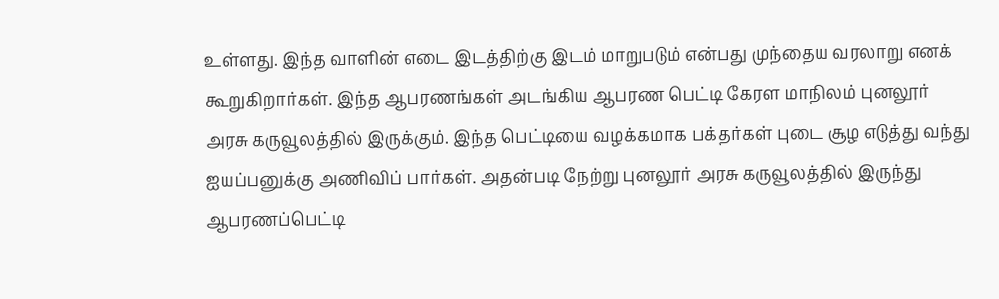உள்ளது. இந்த வாளின் எடை இடத்திற்கு இடம் மாறுபடும் என்பது முந்தைய வரலாறு எனக் கூறுகிறார்கள். இந்த ஆபரணங்கள் அடங்கிய ஆபரண பெட்டி கேரள மாநிலம் புனலூர் அரசு கருவூலத்தில் இருக்கும். இந்த பெட்டியை வழக்கமாக பக்தர்கள் புடை சூழ எடுத்து வந்து ஐயப்பனுக்கு அணிவிப் பார்கள். அதன்படி நேற்று புனலூர் அரசு கருவூலத்தில் இருந்து ஆபரணப்பெட்டி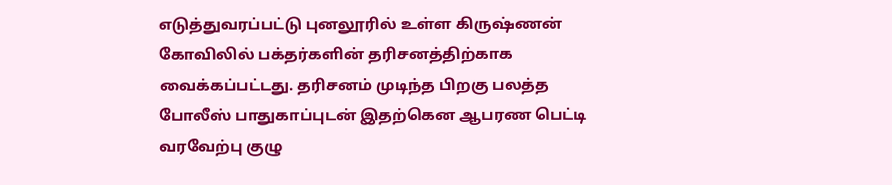எடுத்துவரப்பட்டு புனலூரில் உள்ள கிருஷ்ணன் கோவிலில் பக்தர்களின் தரிசனத்திற்காக வைக்கப்பட்டது. தரிசனம் முடிந்த பிறகு பலத்த போலீஸ் பாதுகாப்புடன் இதற்கென ஆபரண பெட்டி வரவேற்பு குழு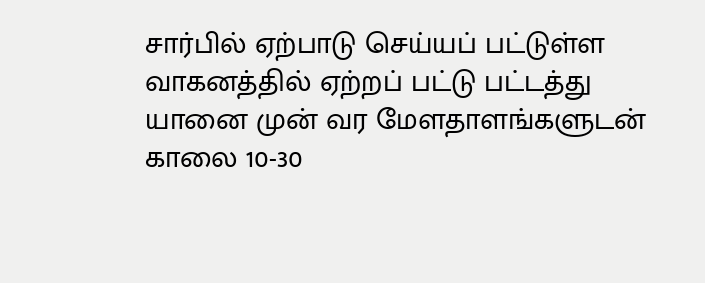சார்பில் ஏற்பாடு செய்யப் பட்டுள்ள வாகனத்தில் ஏற்றப் பட்டு பட்டத்து யானை முன் வர மேளதாளங்களுடன் காலை 10-30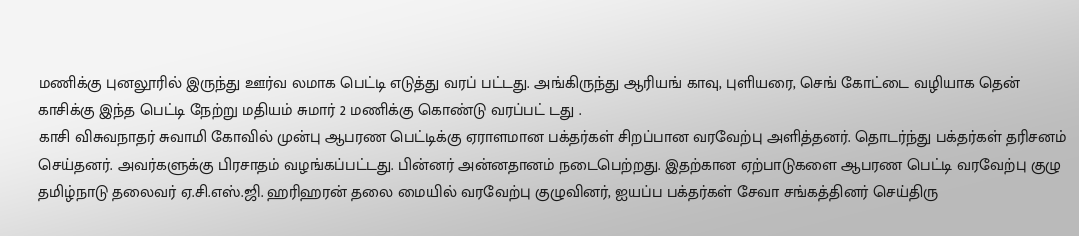மணிக்கு புனலூரில் இருந்து ஊர்வ லமாக பெட்டி எடுத்து வரப் பட்டது. அங்கிருந்து ஆரியங் காவு, புளியரை, செங் கோட்டை வழியாக தென் காசிக்கு இந்த பெட்டி நேற்று மதியம் சுமார் 2 மணிக்கு கொண்டு வரப்பட் டது .
காசி விசுவநாதர் சுவாமி கோவில் முன்பு ஆபரண பெட்டிக்கு ஏராளமான பக்தர்கள் சிறப்பான வரவேற்பு அளித்தனர். தொடர்ந்து பக்தர்கள் தரிசனம் செய்தனர். அவர்களுக்கு பிரசாதம் வழங்கப்பட்டது. பின்னர் அன்னதானம் நடைபெற்றது. இதற்கான ஏற்பாடுகளை ஆபரண பெட்டி வரவேற்பு குழு தமிழ்நாடு தலைவர் ஏ.சி.எஸ்.ஜி. ஹரிஹரன் தலை மையில் வரவேற்பு குழுவினர், ஐயப்ப பக்தர்கள் சேவா சங்கத்தினர் செய்திரு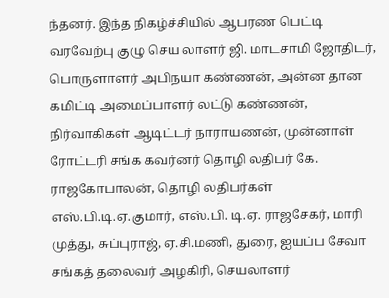ந்தனர். இந்த நிகழ்ச்சியில் ஆபரண பெட்டி வரவேற்பு குழு செய லாளர் ஜி. மாடசாமி ஜோதிடர், பொருளாளர் அபிநயா கண்ணன், அன்ன தான கமிட்டி அமைப்பாளர் லட்டு கண்ணன், நிர்வாகிகள் ஆடிட்டர் நாராயணன், முன்னாள் ரோட்டரி சங்க கவர்னர் தொழி லதிபர் கே. ராஜகோபாலன், தொழி லதிபர்கள் எஸ்.பி.டி.ஏ.குமார், எஸ்.பி. டி.ஏ. ராஜசேகர், மாரி முத்து, சுப்புராஜ், ஏ.சி.மணி, துரை, ஐயப்ப சேவா சங்கத் தலைவர் அழகிரி, செயலாளர்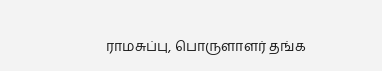ராமசுப்பு, பொருளாளர் தங்க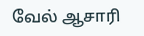வேல் ஆசாரி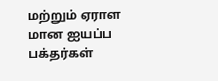மற்றும் ஏராள மான ஐயப்ப பக்தர்கள்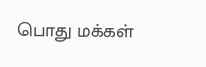பொது மக்கள்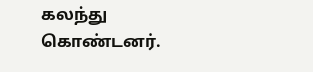கலந்து கொண்டனர்.